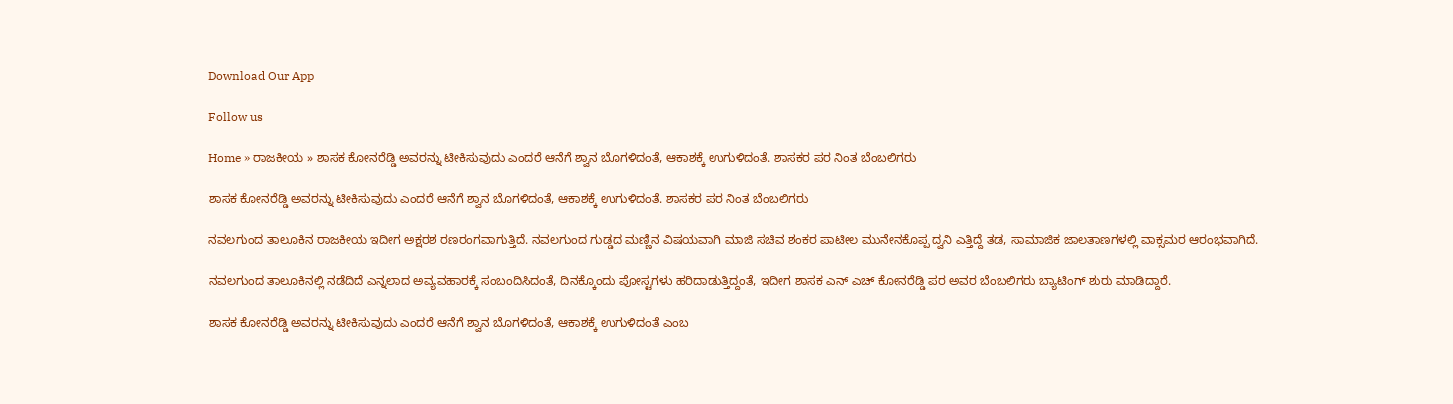Download Our App

Follow us

Home » ರಾಜಕೀಯ » ಶಾಸಕ ಕೋನರೆಡ್ಡಿ ಅವರನ್ನು ಟೀಕಿಸುವುದು ಎಂದರೆ ಆನೆಗೆ ಶ್ವಾನ ಬೊಗಳಿದಂತೆ, ಆಕಾಶಕ್ಕೆ ಉಗುಳಿದಂತೆ. ಶಾಸಕರ ಪರ ನಿಂತ ಬೆಂಬಲಿಗರು

ಶಾಸಕ ಕೋನರೆಡ್ಡಿ ಅವರನ್ನು ಟೀಕಿಸುವುದು ಎಂದರೆ ಆನೆಗೆ ಶ್ವಾನ ಬೊಗಳಿದಂತೆ, ಆಕಾಶಕ್ಕೆ ಉಗುಳಿದಂತೆ. ಶಾಸಕರ ಪರ ನಿಂತ ಬೆಂಬಲಿಗರು

ನವಲಗುಂದ ತಾಲೂಕಿನ ರಾಜಕೀಯ ಇದೀಗ ಅಕ್ಷರಶ ರಣರಂಗವಾಗುತ್ತಿದೆ. ನವಲಗುಂದ ಗುಡ್ಡದ ಮಣ್ಣಿನ ವಿಷಯವಾಗಿ ಮಾಜಿ ಸಚಿವ ಶಂಕರ ಪಾಟೀಲ ಮುನೇನಕೊಪ್ಪ ದ್ವನಿ ಎತ್ತಿದ್ದೆ ತಡ, ಸಾಮಾಜಿಕ ಜಾಲತಾಣಗಳಲ್ಲಿ ವಾಕ್ಸಮರ ಆರಂಭವಾಗಿದೆ.

ನವಲಗುಂದ ತಾಲೂಕಿನಲ್ಲಿ ನಡೆದಿದೆ ಎನ್ನಲಾದ ಅವ್ಯವಹಾರಕ್ಕೆ ಸಂಬಂದಿಸಿದಂತೆ, ದಿನಕ್ಕೊಂದು ಪೋಸ್ಟಗಳು ಹರಿದಾಡುತ್ತಿದ್ದಂತೆ, ಇದೀಗ ಶಾಸಕ ಎನ್ ಎಚ್ ಕೋನರೆಡ್ಡಿ ಪರ ಅವರ ಬೆಂಬಲಿಗರು ಬ್ಯಾಟಿಂಗ್ ಶುರು ಮಾಡಿದ್ದಾರೆ.

ಶಾಸಕ ಕೋನರೆಡ್ಡಿ ಅವರನ್ನು ಟೀಕಿಸುವುದು ಎಂದರೆ ಆನೆಗೆ ಶ್ವಾನ ಬೊಗಳಿದಂತೆ, ಆಕಾಶಕ್ಕೆ ಉಗುಳಿದಂತೆ ಎಂಬ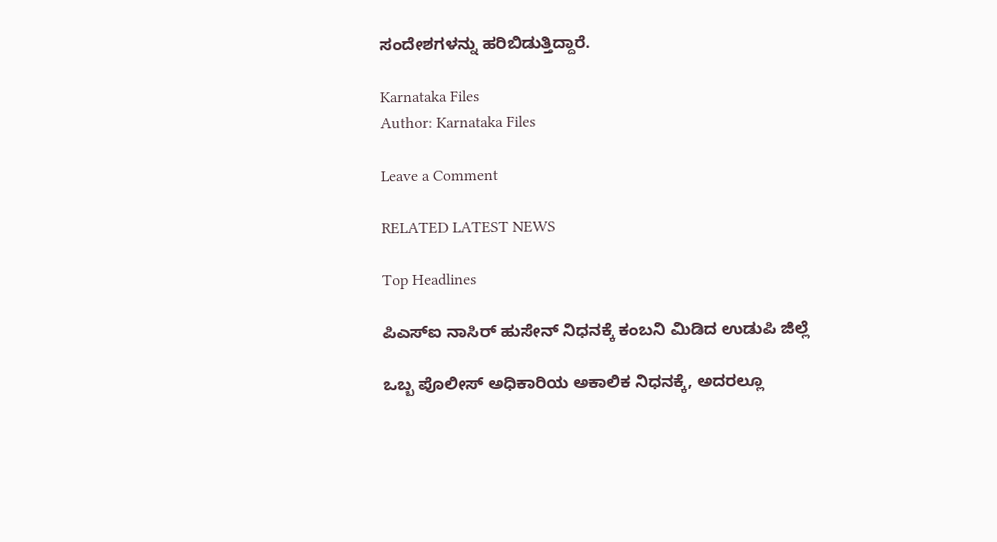ಸಂದೇಶಗಳನ್ನು ಹರಿಬಿಡುತ್ತಿದ್ದಾರೆ.

Karnataka Files
Author: Karnataka Files

Leave a Comment

RELATED LATEST NEWS

Top Headlines

ಪಿಎಸ್ಐ ನಾಸಿರ್ ಹುಸೇನ್ ನಿಧನಕ್ಕೆ ಕಂಬನಿ ಮಿಡಿದ ಉಡುಪಿ ಜಿಲ್ಲೆ

ಒಬ್ಬ ಪೊಲೀಸ್ ಅಧಿಕಾರಿಯ ಅಕಾಲಿಕ ನಿಧನಕ್ಕೆ, ಅದರಲ್ಲೂ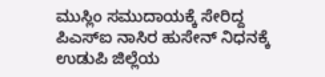ಮುಸ್ಲಿಂ ಸಮುದಾಯಕ್ಕೆ ಸೇರಿದ್ದ ಪಿಎಸ್ಐ ನಾಸಿರ ಹುಸೇನ್ ನಿಧನಕ್ಕೆ ಉಡುಪಿ ಜಿಲ್ಲೆಯ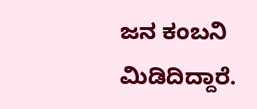ಜನ ಕಂಬನಿ ಮಿಡಿದಿದ್ದಾರೆ.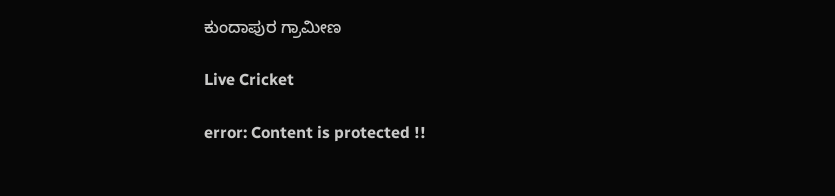ಕುಂದಾಪುರ ಗ್ರಾಮೀಣ

Live Cricket

error: Content is protected !!